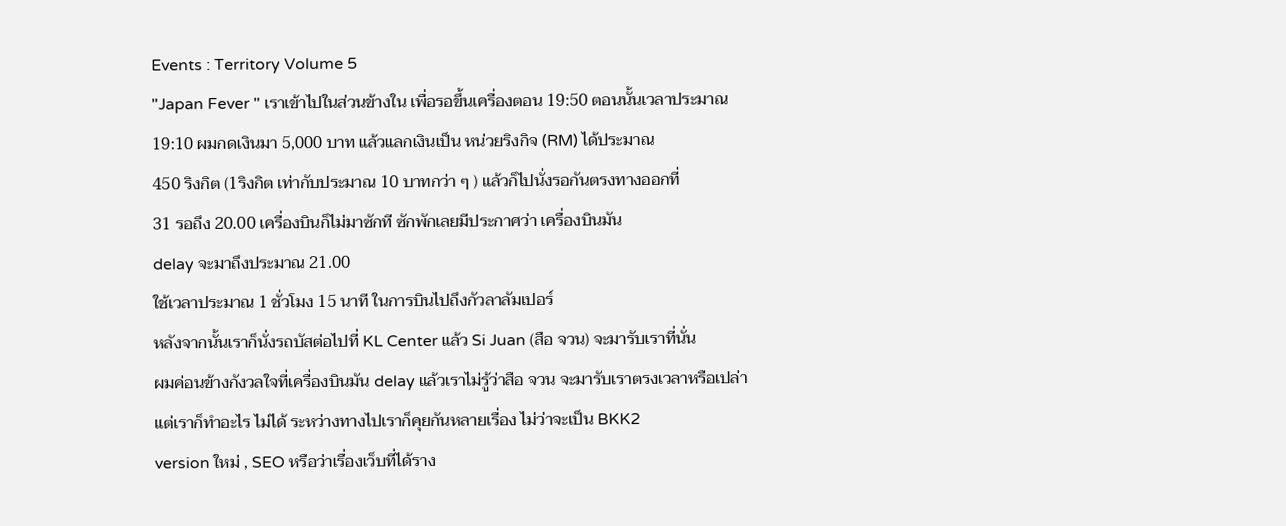Events : Territory Volume 5
"Japan Fever " เราเข้าไปในส่วนข้างใน เพื่อรอขึ้นเครื่องตอน 19:50 ตอนนั้นเวลาประมาณ
19:10 ผมกดเงินมา 5,000 บาท แล้วแลกเงินเป็น หน่วยริงกิจ (RM) ได้ประมาณ
450 ริงกิต (1ริงกิต เท่ากับประมาณ 10 บาทกว่า ๆ ) แล้วก็ไปนั่งรอกันตรงทางออกที่
31 รอถึง 20.00 เครื่องบินก็ไม่มาซักที ซักพักเลยมีประกาศว่า เครื่องบินมัน
delay จะมาถึงประมาณ 21.00
ใช้เวลาประมาณ 1 ชั่วโมง 15 นาที ในการบินไปถึงกัวลาลัมเปอร์
หลังจากนั้นเราก็นั่งรถบัสต่อไปที่ KL Center แล้ว Si Juan (สือ จวน) จะมารับเราที่นั่น
ผมค่อนข้างกังวลใจที่เครื่องบินมัน delay แล้วเราไม่รู้ว่าสือ จวน จะมารับเราตรงเวลาหรือเปล่า
แต่เราก็ทำอะไร ไม่ได้ ระหว่างทางไปเราก็คุยกันหลายเรื่อง ไม่ว่าจะเป็น BKK2
version ใหม่ , SEO หรือว่าเรื่องเว็บที่ได้ราง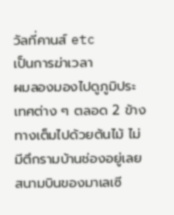วัลที่คานส์ etc
เป็นการฆ่าเวลา
ผมลองมองไปดูภูมิประเทศต่าง ๆ ตลอด 2 ข้างทางเต็มไปด้วยต้นไม้ ไม่มีตึกรามบ้านช่องอยู่เลย
สนามบินของมาเลเซี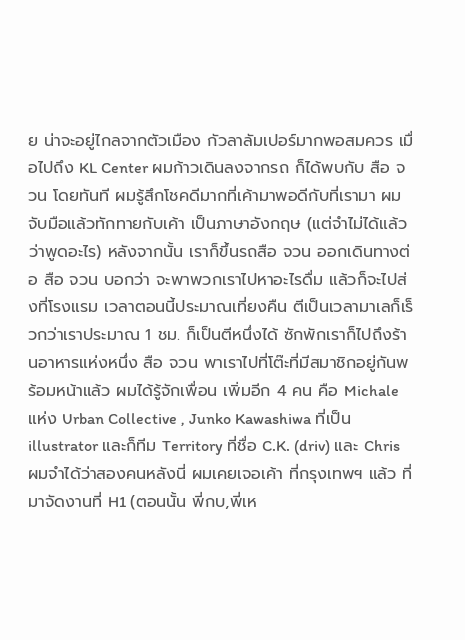ย น่าจะอยู่ไกลจากตัวเมือง กัวลาลัมเปอร์มากพอสมควร เมื่อไปถึง KL Center ผมก้าวเดินลงจากรถ ก็ได้พบกับ สือ จวน โดยทันที ผมรู้สึกโชคดีมากที่เค้ามาพอดีกับที่เรามา ผมจับมือแล้วทักทายกับเค้า เป็นภาษาอังกฤษ (แต่จำไม่ได้แล้วว่าพูดอะไร) หลังจากนั้น เราก็ขึ้นรถสือ จวน ออกเดินทางต่อ สือ จวน บอกว่า จะพาพวกเราไปหาอะไรดื่ม แล้วก็จะไปส่งที่โรงแรม เวลาตอนนี้ประมาณเที่ยงคืน ตีเป็นเวลามาเลก็เร็วกว่าเราประมาณ 1 ชม. ก็เป็นตีหนึ่งได้ ซักพักเราก็ไปถึงร้านอาหารแห่งหนึ่ง สือ จวน พาเราไปที่โต๊ะที่มีสมาชิกอยู่กันพร้อมหน้าแล้ว ผมได้รู้จักเพื่อน เพิ่มอีก 4 คน คือ Michale แห่ง Urban Collective , Junko Kawashiwa ที่เป็น illustrator และก็ทีม Territory ที่ชื่อ C.K. (driv) และ Chris ผมจำได้ว่าสองคนหลังนี่ ผมเคยเจอเค้า ที่กรุงเทพฯ แล้ว ที่มาจัดงานที่ H1 (ตอนนั้น พี่กบ,พี่เห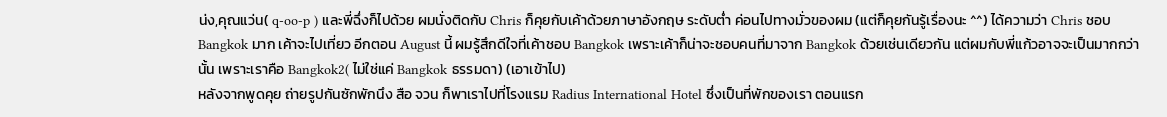น่ง,คุณแว่น( q-oo-p ) และพี่ฉึ่งก็ไปด้วย ผมนั่งติดกับ Chris ก็คุยกับเค้าด้วยภาษาอังกฤษ ระดับต่ำ ค่อนไปทางมั่วของผม (แต่ก็คุยกันรู้เรื่องนะ ^^) ได้ความว่า Chris ชอบ Bangkok มาก เค้าจะไปเที่ยว อีกตอน August นี้ ผมรู้สึกดีใจที่เค้าชอบ Bangkok เพราะเค้าก็น่าจะชอบคนที่มาจาก Bangkok ด้วยเช่นเดียวกัน แต่ผมกับพี่แก้วอาจจะเป็นมากกว่านั้น เพราะเราคือ Bangkok2( ไม่ใช่แค่ Bangkok ธรรมดา) (เอาเข้าไป)
หลังจากพูดคุย ถ่ายรูปกันซักพักนึง สือ จวน ก็พาเราไปที่โรงแรม Radius International Hotel ซึ่งเป็นที่พักของเรา ตอนแรก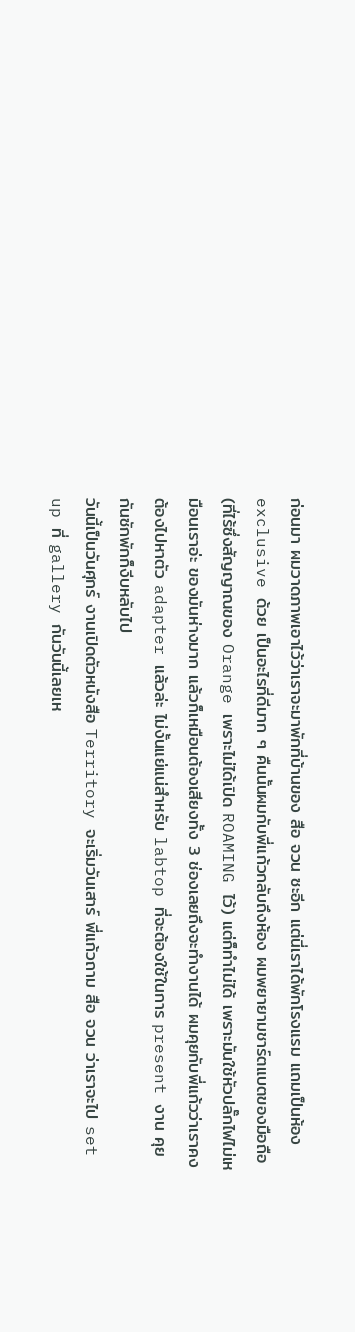ก่อนมา ผมวาดภาพเอาไว้ว่าเราจะมาพักที่บ้านของ สือ จวน ซะอีก แต่นี่เราได้พักโรงแรม แถมเป็นห้อง exclusive ด้วย เป็นอะไรที่ดีมาก ๆ คืนนั้นผมกับพี่แก้วกลับถึงห้อง ผมพยายามชาร์ตแบตของมือถือ(ที่ไร้ซึ่งสัญญาณของ Orange เพราะไม่ได้เปิด ROAMING ไว้) แต่ก็ทำไม่ได้ เพราะมันใช้หัวปลั๊กไฟไม่เหมือนเราอ่ะ ของมันห่างมาก แล้วก็เหมือนต้องเสียงทั้ง 3 ช่องเลยถึงจะทำงานได้ ผมคุยกับพี่แก้วว่าเราคงต้องไปหาตัว adapter แล้วล่ะ ไม่งั้นแย่แน่สำหรับ labtop ที่จะต้องใช้ในการ present งาน คุยกันซักพักก็งีบหลับไป
วันนี้เป็นวันศุกร์ งานเปิดตัวหนังสือ Territory จะเริ่มวันเสาร์ พี่แก้วถาม สือ จวน ว่าเราจะไป set up ที่ gallery กันวันนี้เลยเห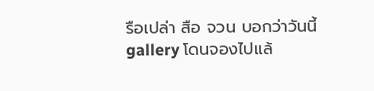รือเปล่า สือ จวน บอกว่าวันนี้ gallery โดนจองไปแล้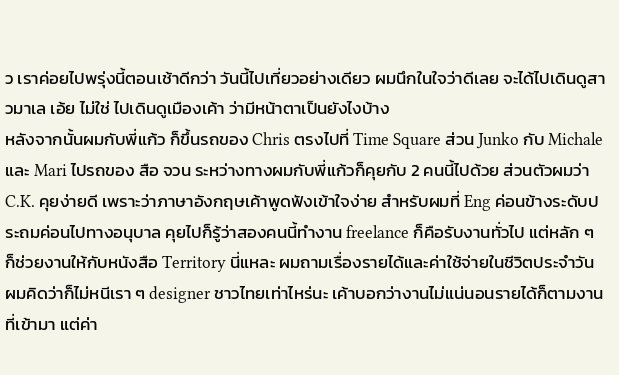ว เราค่อยไปพรุ่งนี้ตอนเช้าดีกว่า วันนี้ไปเที่ยวอย่างเดียว ผมนึกในใจว่าดีเลย จะได้ไปเดินดูสาวมาเล เอ้ย ไม่ใช่ ไปเดินดูเมืองเค้า ว่ามีหน้าตาเป็นยังไงบ้าง
หลังจากนั้นผมกับพี่แก้ว ก็ขึ้นรถของ Chris ตรงไปที่ Time Square ส่วน Junko กับ Michaleและ Mari ไปรถของ สือ จวน ระหว่างทางผมกับพี่แก้วก็คุยกับ 2 คนนี้ไปด้วย ส่วนตัวผมว่า C.K. คุยง่ายดี เพราะว่าภาษาอังกฤษเค้าพูดฟังเข้าใจง่าย สำหรับผมที่ Eng ค่อนข้างระดับประถมค่อนไปทางอนุบาล คุยไปก็รู้ว่าสองคนนี้ทำงาน freelance ก็คือรับงานทั่วไป แต่หลัก ๆ ก็ช่วยงานให้กับหนังสือ Territory นี่แหละ ผมถามเรื่องรายได้และค่าใช้จ่ายในชีวิตประจำวัน ผมคิดว่าก็ไม่หนีเรา ๆ designer ชาวไทยเท่าไหร่นะ เค้าบอกว่างานไม่แน่นอนรายได้ก็ตามงานที่เข้ามา แต่ค่า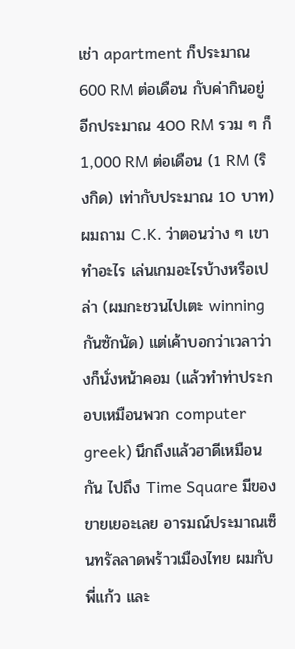เช่า apartment ก็ประมาณ 600 RM ต่อเดือน กับค่ากินอยู่ อีกประมาณ 400 RM รวม ๆ ก็ 1,000 RM ต่อเดือน (1 RM (ริงกิด) เท่ากับประมาณ 10 บาท) ผมถาม C.K. ว่าตอนว่าง ๆ เขาทำอะไร เล่นเกมอะไรบ้างหรือเปล่า (ผมกะชวนไปเตะ winning กันซักนัด) แต่เค้าบอกว่าเวลาว่างก็นั่งหน้าคอม (แล้วทำท่าประกอบเหมือนพวก computer greek) นึกถึงแล้วฮาดีเหมือนกัน ไปถึง Time Square มีของขายเยอะเลย อารมณ์ประมาณเซ็นทรัลลาดพร้าวเมืองไทย ผมกับพี่แก้ว และ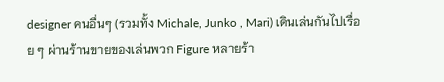designer คนอื่นๆ (รวมทั้ง Michale, Junko , Mari) เดินเล่นกันไปเรื่อย ๆ ผ่านร้านขายของเล่นพวก Figure หลายร้า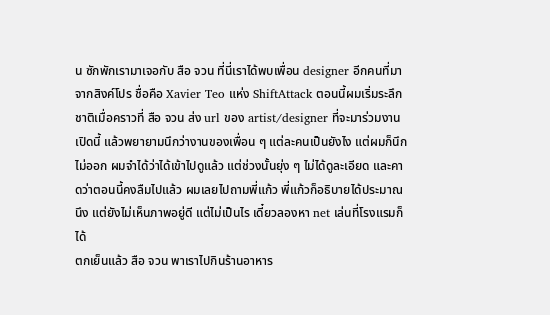น ซักพักเรามาเจอกับ สือ จวน ที่นี่เราได้พบเพื่อน designer อีกคนที่มาจากสิงค์โปร ชื่อคือ Xavier Teo แห่ง ShiftAttack ตอนนี้ผมเริ่มระลึกชาติเมื่อคราวที่ สือ จวน ส่ง url ของ artist/designer ที่จะมาร่วมงานเปิดนี้ แล้วพยายามนึกว่างานของเพื่อน ๆ แต่ละคนเป็นยังไง แต่ผมก็นึกไม่ออก ผมจำได้ว่าได้เข้าไปดูแล้ว แต่ช่วงนั้นยุ่ง ๆ ไม่ได้ดูละเอียด และคาดว่าตอนนี้คงลืมไปแล้ว ผมเลยไปถามพี่แก้ว พี่แก้วก็อธิบายได้ประมาณนึง แต่ยังไม่เห็นภาพอยู่ดี แต่ไม่เป็นไร เดี๋ยวลองหา net เล่นที่โรงแรมก็ได้
ตกเย็นแล้ว สือ จวน พาเราไปกินร้านอาหาร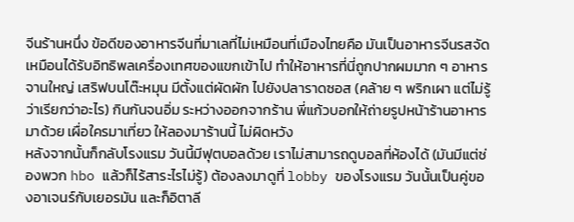จีนร้านหนึ่ง ข้อดีของอาหารจีนที่มาเลที่ไม่เหมือนที่เมืองไทยคือ มันเป็นอาหารจีนรสจัด เหมือนได้รับอิทธิพลเครื่องเทศของแขกเข้าไป ทำให้อาหารที่นี่ถูกปากผมมาก ๆ อาหารจานใหญ่ เสริฟบนโต๊ะหมุน มีตั้งแต่ผัดผัก ไปยังปลาราดซอส (คล้าย ๆ พริกเผา แต่ไม่รู้ว่าเรียกว่าอะไร) กินกันจนอิ่ม ระหว่างออกจากร้าน พี่แก้วบอกให้ถ่ายรูปหน้าร้านอาหารมาด้วย เผื่อใครมาเที่ยว ให้ลองมาร้านนี้ ไม่ผิดหวัง
หลังจากนั้นก็กลับโรงแรม วันนี้มีฟุตบอลด้วย เราไม่สามารถดูบอลที่ห้องได้ (มันมีแต่ช่องพวก hbo แล้วก็ไร้สาระไรไม่รู้) ต้องลงมาดูที่ lobby ของโรงแรม วันนั้นเป็นคู่ของอาเจนร์กับเยอรมัน และก็อิตาลี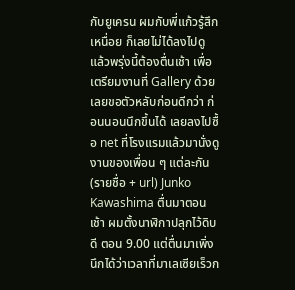กับยูเครน ผมกับพี่แก้วรู้สึกเหนื่อย ก็เลยไม่ได้ลงไปดู แล้วพรุ่งนี้ต้องตื่นเช้า เพื่อเตรียมงานที่ Gallery ด้วย เลยขอตัวหลับก่อนดีกว่า ก่อนนอนนึกขึ้นได้ เลยลงไปซื้อ net ที่โรงแรมแล้วมานั่งดูงานของเพื่อน ๆ แต่ละกัน (รายชื่อ + url) Junko
Kawashima ตื่นมาตอนเช้า ผมตั้งนาฬิกาปลุกไว้ดิบดี ตอน 9.00 แต่ตื่นมาเพิ่งนึกได้ว่าเวลาที่มาเลเซียเร็วก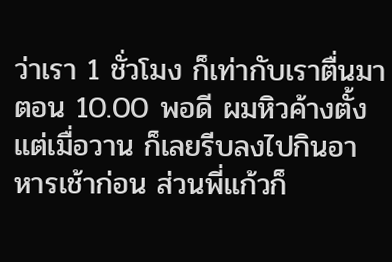ว่าเรา 1 ชั่วโมง ก็เท่ากับเราตื่นมาตอน 10.00 พอดี ผมหิวค้างตั้งแต่เมื่อวาน ก็เลยรีบลงไปกินอาหารเช้าก่อน ส่วนพี่แก้วก็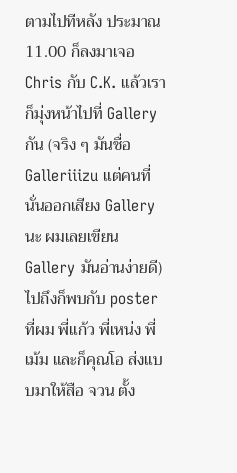ตามไปทีหลัง ประมาณ 11.00 ก็ลงมาเจอ Chris กับ C.K. แล้วเราก็มุ่งหน้าไปที่ Gallery กัน (จริง ๆ มันชื่อ Galleriiizu แต่คนที่นั่นออกเสียง Gallery นะ ผมเลยเขียน Gallery มันอ่านง่ายดี)
ไปถึงก็พบกับ poster ที่ผม พี่แก้ว พี่เหน่ง พี่เม้ม และก็คุณโอ ส่งแบบมาให้สือ จวน ตั้ง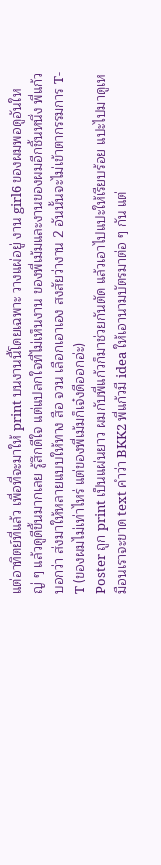แต่อาทิตย์ที่แล้ว เพื่อที่จะมาให้ print บนงานนี้โดยเฉพาะ วางแผ่อยู่ งาน girl6 ของผมพอดูอันใหญ่ ๆ แล้วดูดีขึ้นมากเลย รู้สึกดีใจ แต่แปลกใจที่ไม่เห็นงาน ของพี่เม้มและงานของผมอีกชิ้นหนึ่ง พี่แก้วบอกว่า ส่งมาให้หลายแบบให้ทาง สือ จวน เลือกเอาเอง สงสัยว่างาน 2 อันนั้นจะไม่เข้าตากรรมการ T-T (ของผมไม่เท่าไหร่ แต่ของพี่เม้มก็เจ๋งดีออกอ่ะ)
Poster ถูก print เป็นแผ่นยาว ผมกับพี่แก้วก็มาช่วยกันตัด แล้วเอาไปแปะให้เรียบร้อย แปะไปมาดูเหมือนเราจะขาด text คำว่า BKK2 พี่แก้วมี idea ให้เอานามบัตรมาต่อ ๆ กัน แต่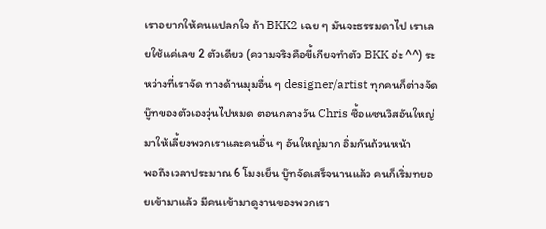เราอยากให้คนแปลกใจ ถ้า BKK2 เฉย ๆ มันจะธรรมดาไป เราเลยใช้แค่เลข 2 ตัวเดียว (ความจริงคือขี้เกียจทำตัว BKK อ่ะ ^^) ระหว่างที่เราจัด ทางด้านมุมอื่น ๆ designer/artist ทุกคนก็ต่างจัดบู๊ทของตัวเองวุ่นไปหมด ตอนกลางวัน Chris ซื้อแซนวิสอันใหญ่มาให้เลี้ยงพวกเราและคนอื่น ๆ อันใหญ่มาก อิ่มกันถ้วนหน้า
พอถึงเวลาประมาณ 6 โมงเย็น บู๊ทจัดเสร็จนานแล้ว คนก็เริ่มทยอยเข้ามาแล้ว มีคนเข้ามาดูงานของพวกเรา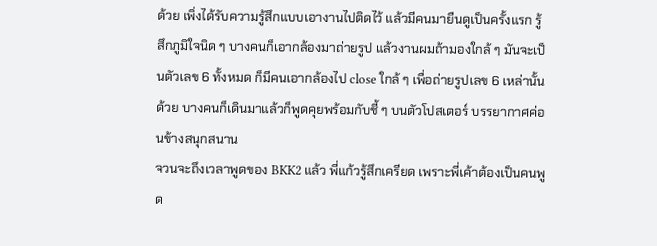ด้วย เพิ่งได้รับความรู้สึกแบบเอางานไปติดไว้ แล้วมีคนมายืนดูเป็นครั้งแรก รู้สึกภูมิใจนิด ๆ บางคนก็เอากล้องมาถ่ายรูป แล้วงานผมถ้ามองใกล้ ๆ มันจะเป็นตัวเลข 6 ทั้งหมด ก็มีคนเอากล้องไป close ใกล้ ๆ เพื่อถ่ายรูปเลข 6 เหล่านั้นด้วย บางคนก็เดินมาแล้วก็พูดคุยพร้อมกับชี้ ๆ บนตัวโปสเตอร์ บรรยากาศค่อนข้างสนุกสนาน
จวนจะถึงเวลาพูดของ BKK2 แล้ว พี่แก้วรู้สึกเครียด เพราะพี่เค้าต้องเป็นคนพูด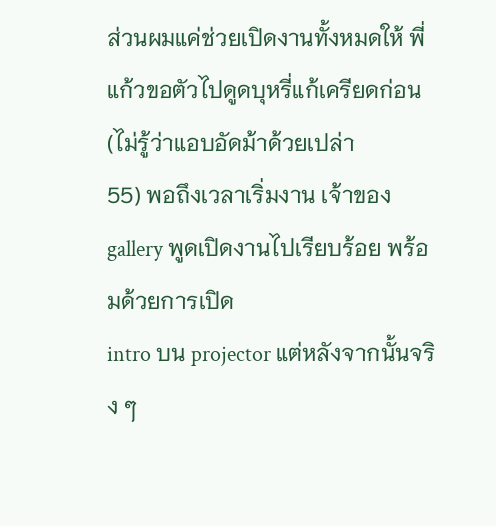ส่วนผมแค่ช่วยเปิดงานทั้งหมดให้ พี่แก้วขอตัวไปดูดบุหรี่แก้เครียดก่อน (ไม่รู้ว่าแอบอัดม้าด้วยเปล่า
55) พอถึงเวลาเริ่มงาน เจ้าของ gallery พูดเปิดงานไปเรียบร้อย พร้อมด้วยการเปิด
intro บน projector แต่หลังจากนั้นจริง ๆ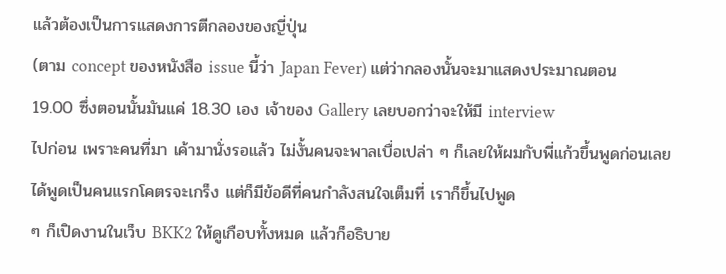แล้วต้องเป็นการแสดงการตีกลองของญี่ปุ่น
(ตาม concept ของหนังสือ issue นี้ว่า Japan Fever) แต่ว่ากลองนั้นจะมาแสดงประมาณตอน
19.00 ซึ่งตอนนั้นมันแค่ 18.30 เอง เจ้าของ Gallery เลยบอกว่าจะให้มี interview
ไปก่อน เพราะคนที่มา เค้ามานั่งรอแล้ว ไม่งั้นคนจะพาลเบื่อเปล่า ๆ ก็เลยให้ผมกับพี่แก้วขึ้นพูดก่อนเลย
ได้พูดเป็นคนแรกโคตรจะเกร็ง แต่ก็มีข้อดีที่คนกำลังสนใจเต็มที่ เราก็ขึ้นไปพูด
ๆ ก็เปิดงานในเว็บ BKK2 ให้ดูเกือบทั้งหมด แล้วก็อธิบาย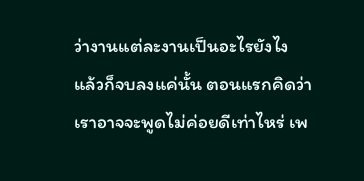ว่างานแต่ละงานเป็นอะไรยังไง
แล้วก็จบลงแค่นั้น ตอนแรกคิดว่าเราอาจจะพูดไม่ค่อยดีเท่าไหร่ เพ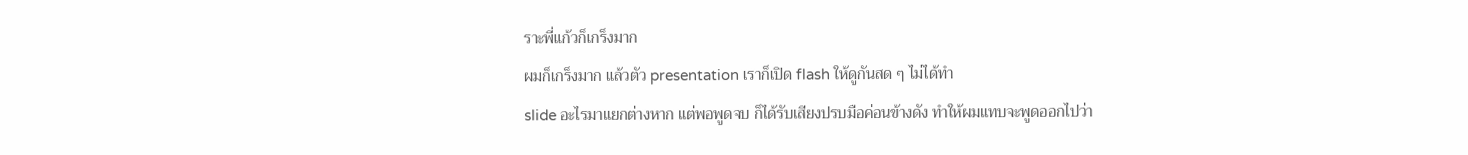ราะพี่แก้วก็เกร็งมาก
ผมก็เกร็งมาก แล้วตัว presentation เราก็เปิด flash ให้ดูกันสด ๆ ไม่ได้ทำ
slide อะไรมาแยกต่างหาก แต่พอพูดจบ ก็ได้รับเสียงปรบมือค่อนข้างดัง ทำให้ผมแทบจะพูดออกไปว่า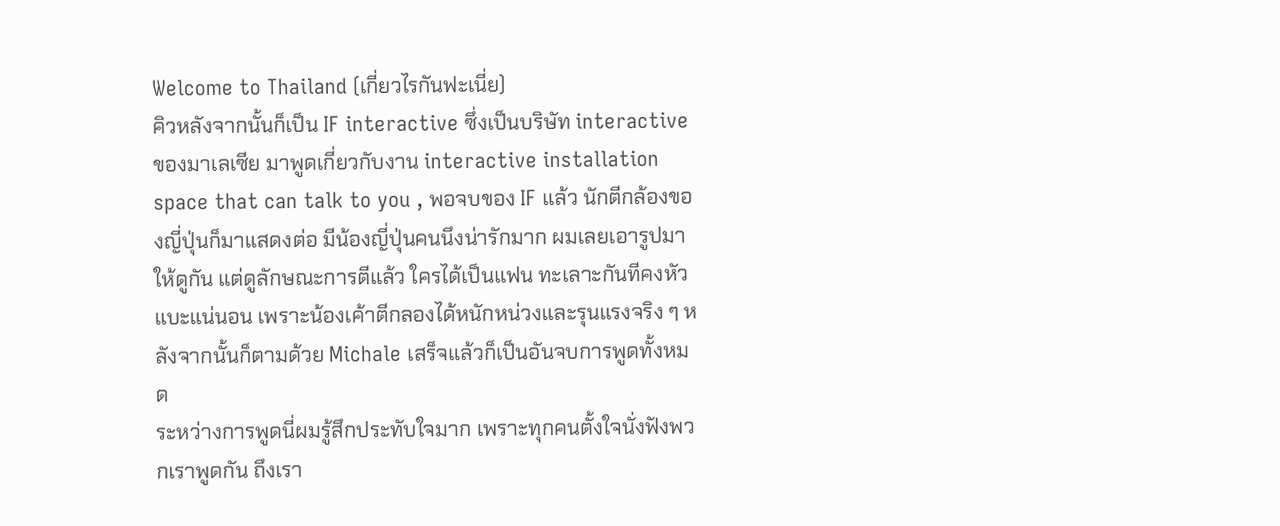Welcome to Thailand (เกี่ยวไรกันฟะเนี่ย)
คิวหลังจากนั้นก็เป็น IF interactive ซึ่งเป็นบริษัท interactive ของมาเลเซีย มาพูดเกี่ยวกับงาน interactive installation space that can talk to you , พอจบของ IF แล้ว นักตีกล้องของญี่ปุ่นก็มาแสดงต่อ มีน้องญี่ปุ่นคนนึงน่ารักมาก ผมเลยเอารูปมาให้ดูกัน แต่ดูลักษณะการตีแล้ว ใครได้เป็นแฟน ทะเลาะกันทีคงหัวแบะแน่นอน เพราะน้องเค้าตีกลองได้หนักหน่วงและรุนแรงจริง ๆ หลังจากนั้นก็ตามด้วย Michale เสร็จแล้วก็เป็นอันจบการพูดทั้งหมด
ระหว่างการพูดนี่ผมรู้สึกประทับใจมาก เพราะทุกคนตั้งใจนั่งฟังพวกเราพูดกัน ถึงเรา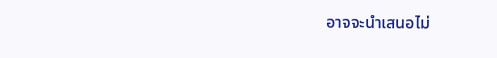อาจจะนำเสนอไม่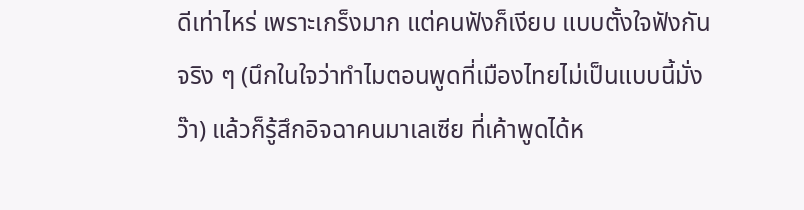ดีเท่าไหร่ เพราะเกร็งมาก แต่คนฟังก็เงียบ แบบตั้งใจฟังกันจริง ๆ (นึกในใจว่าทำไมตอนพูดที่เมืองไทยไม่เป็นแบบนี้มั่งว๊า) แล้วก็รู้สึกอิจฉาคนมาเลเซีย ที่เค้าพูดได้ห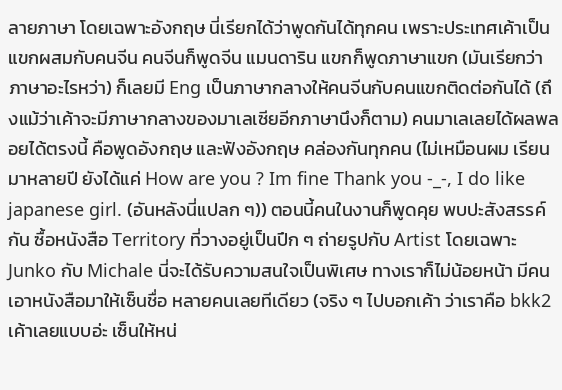ลายภาษา โดยเฉพาะอังกฤษ นี่เรียกได้ว่าพูดกันได้ทุกคน เพราะประเทศเค้าเป็นแขกผสมกับคนจีน คนจีนก็พูดจีน แมนดาริน แขกก็พูดภาษาแขก (มันเรียกว่าภาษาอะไรหว่า) ก็เลยมี Eng เป็นภาษากลางให้คนจีนกับคนแขกติดต่อกันได้ (ถึงแม้ว่าเค้าจะมีภาษากลางของมาเลเซียอีกภาษานึงก็ตาม) คนมาเลเลยได้ผลพลอยได้ตรงนี้ คือพูดอังกฤษ และฟังอังกฤษ คล่องกันทุกคน (ไม่เหมือนผม เรียนมาหลายปี ยังได้แค่ How are you ? Im fine Thank you -_-, I do like japanese girl. (อันหลังนี่แปลก ๆ)) ตอนนี้คนในงานก็พูดคุย พบปะสังสรรค์กัน ซื้อหนังสือ Territory ที่วางอยู่เป็นปึก ๆ ถ่ายรูปกับ Artist โดยเฉพาะ Junko กับ Michale นี่จะได้รับความสนใจเป็นพิเศษ ทางเราก็ไม่น้อยหน้า มีคนเอาหนังสือมาให้เซ็นชื่อ หลายคนเลยทีเดียว (จริง ๆ ไปบอกเค้า ว่าเราคือ bkk2 เค้าเลยแบบอ่ะ เซ็นให้หน่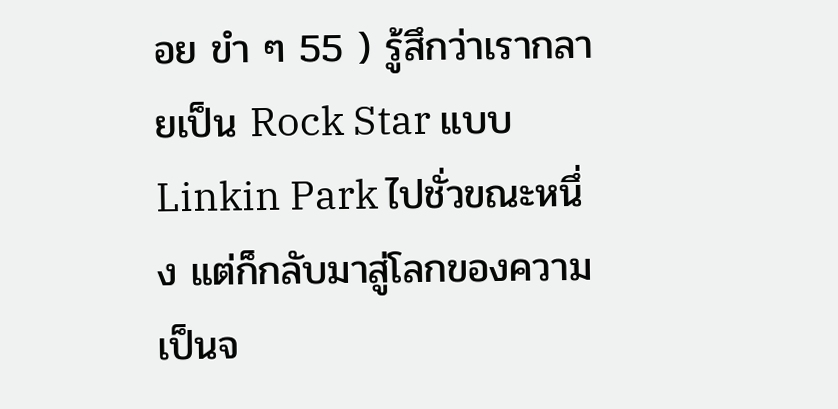อย ขำ ๆ 55 ) รู้สึกว่าเรากลายเป็น Rock Star แบบ Linkin Park ไปชั่วขณะหนึ่ง แต่ก็กลับมาสู่โลกของความเป็นจ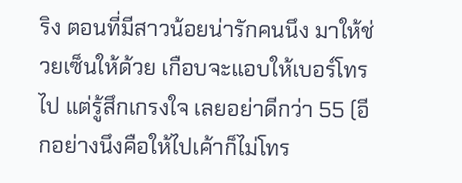ริง ตอนที่มีสาวน้อยน่ารักคนนึง มาให้ช่วยเซ็นให้ด้วย เกือบจะแอบให้เบอร์โทรไป แต่รู้สึกเกรงใจ เลยอย่าดีกว่า 55 (อีกอย่างนึงคือให้ไปเค้าก็ไม่โทร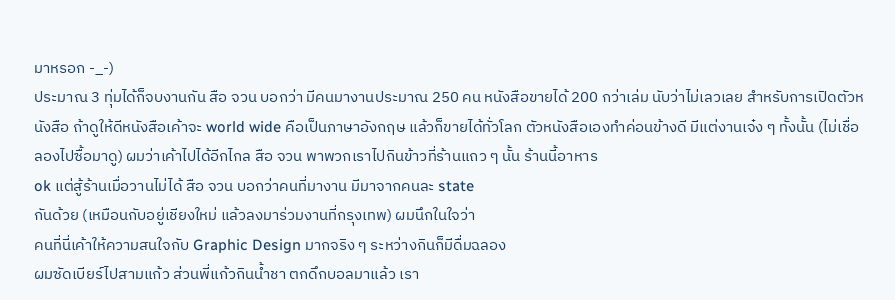มาหรอก -_-)
ประมาณ 3 ทุ่มได้ก็จบงานกัน สือ จวน บอกว่า มีคนมางานประมาณ 250 คน หนังสือขายได้ 200 กว่าเล่ม นับว่าไม่เลวเลย สำหรับการเปิดตัวหนังสือ ถ้าดูให้ดีหนังสือเค้าจะ world wide คือเป็นภาษาอังกฤษ แล้วก็ขายได้ทั่วโลก ตัวหนังสือเองทำค่อนข้างดี มีแต่งานเจ๋ง ๆ ทั้งนั้น (ไม่เชื่อลองไปซื้อมาดู) ผมว่าเค้าไปได้อีกไกล สือ จวน พาพวกเราไปกินข้าวที่ร้านแถว ๆ นั้น ร้านนี้อาหาร
ok แต่สู้ร้านเมื่อวานไม่ได้ สือ จวน บอกว่าคนที่มางาน มีมาจากคนละ state
กันด้วย (เหมือนกับอยู่เชียงใหม่ แล้วลงมาร่วมงานที่กรุงเทพ) ผมนึกในใจว่า
คนที่นี่เค้าให้ความสนใจกับ Graphic Design มากจริง ๆ ระหว่างกินก็มีดื่มฉลอง
ผมซัดเบียร์ไปสามแก้ว ส่วนพี่แก้วกินน้ำชา ตกดึกบอลมาแล้ว เรา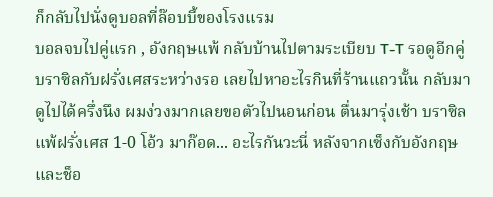ก็กลับไปนั่งดูบอลที่ล๊อบบี้ของโรงแรม
บอลจบไปคู่แรก , อังกฤษแพ้ กลับบ้านไปตามระเบียบ T-T รอดูอีกคู่ บราซิลกับฝรั่งเศสระหว่างรอ เลยไปหาอะไรกินที่ร้านแถวนั้น กลับมาดูไปได้ครึ่งนึง ผมง่วงมากเลยขอตัวไปนอนก่อน ตื่นมารุ่งเช้า บราซิล แพ้ฝรั่งเศส 1-0 โอ้ว มาก๊อด... อะไรกันวะนี่ หลังจากเซ็งกับอังกฤษและช็อ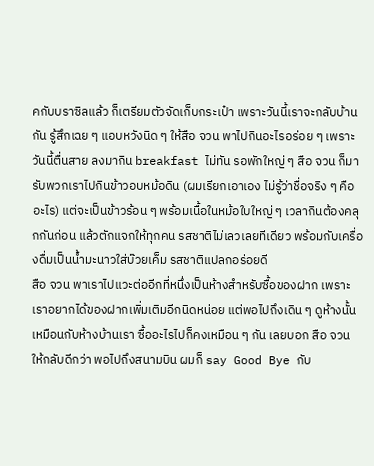คกับบราซิลแล้ว ก็เตรียมตัวจัดเก็บกระเป๋า เพราะวันนี้เราจะกลับบ้านกัน รู้สึกเฉย ๆ แอบหวังนิด ๆ ให้สือ จวน พาไปกินอะไรอร่อย ๆ เพราะวันนี้ตื่นสาย ลงมากิน breakfast ไม่ทัน รอพักใหญ่ ๆ สือ จวน ก็มารับพวกเราไปกินข้าวอบหม้อดิน (ผมเรียกเอาเอง ไม่รู้ว่าชื่อจริง ๆ คืออะไร) แต่จะเป็นข้าวร้อน ๆ พร้อมเนื้อในหม้อใบใหญ่ ๆ เวลากินต้องคลุกกันก่อน แล้วตักแจกให้ทุกคน รสชาติไม่เลวเลยทีเดียว พร้อมกับเครื่องดื่มเป็นน้ำมะนาวใส่บ๊วยเค็ม รสชาติแปลกอร่อยดี
สือ จวน พาเราไปแวะต่ออีกที่หนึ่งเป็นห้างสำหรับซื้อของฝาก เพราะเราอยากได้ของฝากเพิ่มเติมอีกนิดหน่อย แต่พอไปถึงเดิน ๆ ดูห้างนั้นเหมือนกับห้างบ้านเรา ซื้ออะไรไปก็คงเหมือน ๆ กัน เลยบอก สือ จวน ให้กลับดีกว่า พอไปถึงสนามบิน ผมก็ say Good Bye กับ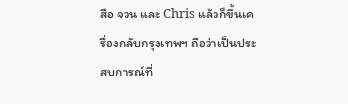สือ จวน และ Chris แล้วก็ขึ้นเครื่องกลับกรุงเทพฯ ถือว่าเป็นประสบการณ์ที่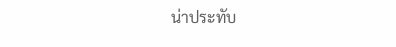น่าประทับ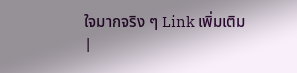ใจมากจริง ๆ Link เพิ่มเติม
|